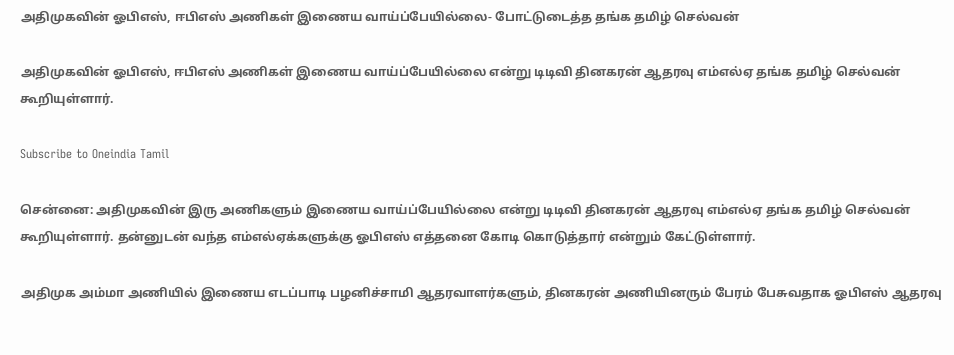அதிமுகவின் ஓபிஎஸ், ஈபிஎஸ் அணிகள் இணைய வாய்ப்பேயில்லை- போட்டுடைத்த தங்க தமிழ் செல்வன்

அதிமுகவின் ஓபிஎஸ், ஈபிஎஸ் அணிகள் இணைய வாய்ப்பேயில்லை என்று டிடிவி தினகரன் ஆதரவு எம்எல்ஏ தங்க தமிழ் செல்வன் கூறியுள்ளார்.

Subscribe to Oneindia Tamil

சென்னை: அதிமுகவின் இரு அணிகளும் இணைய வாய்ப்பேயில்லை என்று டிடிவி தினகரன் ஆதரவு எம்எல்ஏ தங்க தமிழ் செல்வன் கூறியுள்ளார். தன்னுடன் வந்த எம்எல்ஏக்களுக்கு ஓபிஎஸ் எத்தனை கோடி கொடுத்தார் என்றும் கேட்டுள்ளார்.

அதிமுக அம்மா அணியில் இணைய எடப்பாடி பழனிச்சாமி ஆதரவாளர்களும், தினகரன் அணியினரும் பேரம் பேசுவதாக ஓபிஎஸ் ஆதரவு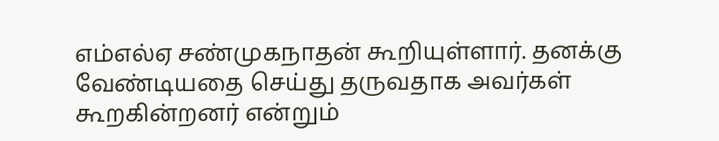எம்எல்ஏ சண்முகநாதன் கூறியுள்ளார். தனக்கு வேண்டியதை செய்து தருவதாக அவர்கள் கூறகின்றனர் என்றும்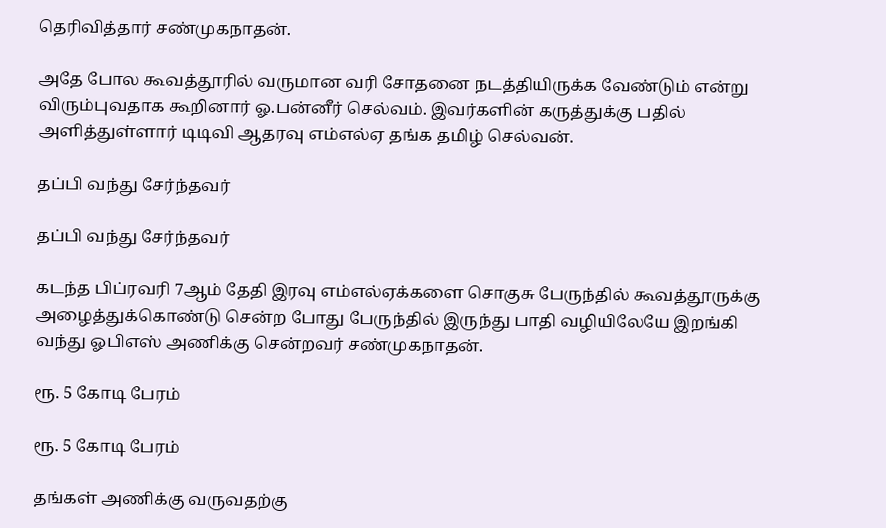தெரிவித்தார் சண்முகநாதன்.

அதே போல கூவத்தூரில் வருமான வரி சோதனை நடத்தியிருக்க வேண்டும் என்று விரும்புவதாக கூறினார் ஓ.பன்னீர் செல்வம். இவர்களின் கருத்துக்கு பதில் அளித்துள்ளார் டிடிவி ஆதரவு எம்எல்ஏ தங்க தமிழ் செல்வன்.

தப்பி வந்து சேர்ந்தவர்

தப்பி வந்து சேர்ந்தவர்

கடந்த பிப்ரவரி 7ஆம் தேதி இரவு எம்எல்ஏக்களை சொகுசு பேருந்தில் கூவத்தூருக்கு அழைத்துக்கொண்டு சென்ற போது பேருந்தில் இருந்து பாதி வழியிலேயே இறங்கி வந்து ஓபிஎஸ் அணிக்கு சென்றவர் சண்முகநாதன்.

ரூ. 5 கோடி பேரம்

ரூ. 5 கோடி பேரம்

தங்கள் அணிக்கு வருவதற்கு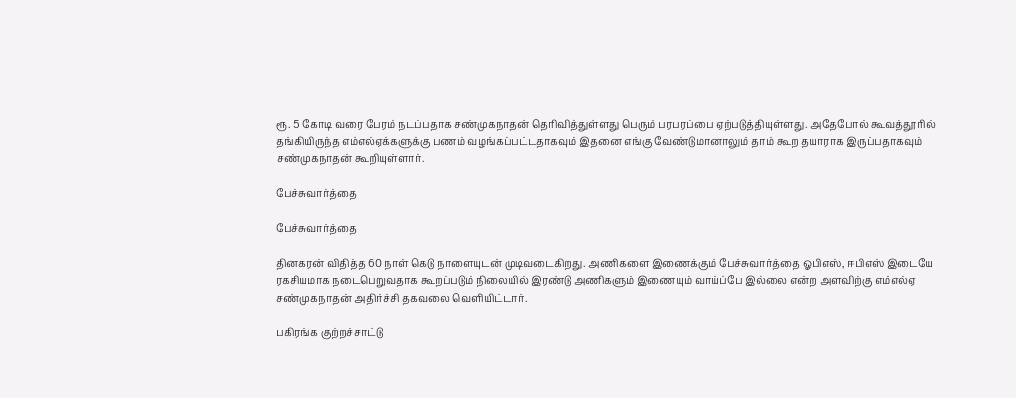ரூ. 5 கோடி வரை பேரம் நடப்பதாக சண்முகநாதன் தெரிவித்துள்ளது பெரும் பரபரப்பை ஏற்படுத்தியுள்ளது. அதேபோல் கூவத்தூரில் தங்கியிருந்த எம்எல்ஏக்களுக்கு பணம் வழங்கப்பட்டதாகவும் இதனை எங்கு வேண்டுமானாலும் தாம் கூற தயாராக இருப்பதாகவும் சண்முகநாதன் கூறியுள்ளார்.

பேச்சுவார்த்தை

பேச்சுவார்த்தை

தினகரன் விதித்த 60 நாள் கெடு நாளையுடன் முடிவடைகிறது. அணிகளை இணைக்கும் பேச்சுவார்த்தை ஓபிஎஸ், ஈபிஎஸ் இடையே ரகசியமாக நடைபெறுவதாக கூறப்படும் நிலையில் இரண்டு அணிகளும் இணையும் வாய்ப்பே இல்லை என்ற அளவிற்கு எம்எல்ஏ சண்முகநாதன் அதிர்ச்சி தகவலை வெளியிட்டார்.

பகிரங்க குற்றச்சாட்டு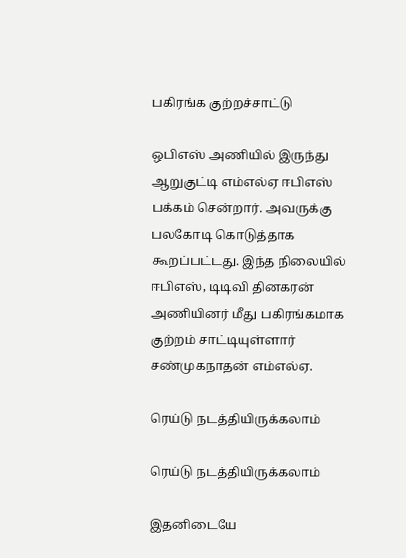பகிரங்க குற்றச்சாட்டு

ஒபிஎஸ் அணியில் இருந்து ஆறுகுட்டி எம்எல்ஏ ஈபிஎஸ் பக்கம் சென்றார். அவருக்கு பலகோடி கொடுத்தாக கூறப்பட்டது. இந்த நிலையில் ஈபிஎஸ், டிடிவி தினகரன் அணியினர் மீது பகிரங்கமாக குற்றம் சாட்டியுள்ளார் சண்முகநாதன் எம்எல்ஏ.

ரெய்டு நடத்தியிருக்கலாம்

ரெய்டு நடத்தியிருக்கலாம்

இதனிடையே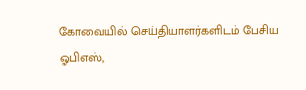கோவையில் செய்தியாளர்களிடம் பேசிய ஓபிஎஸ்,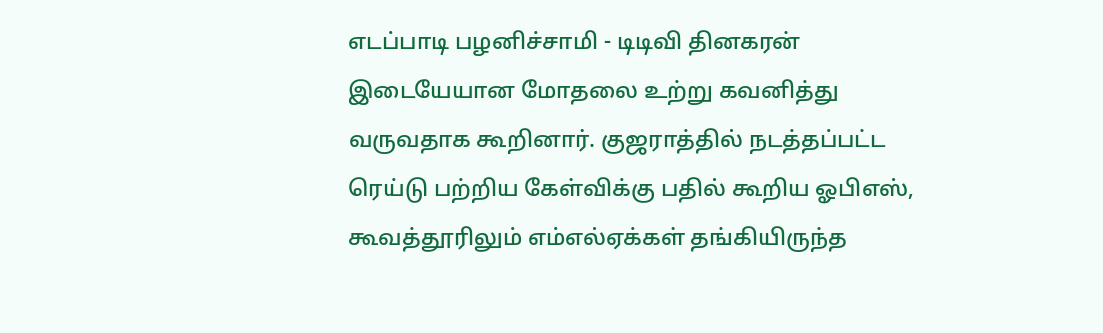எடப்பாடி பழனிச்சாமி - டிடிவி தினகரன் இடையேயான மோதலை உற்று கவனித்து வருவதாக கூறினார். குஜராத்தில் நடத்தப்பட்ட ரெய்டு பற்றிய கேள்விக்கு பதில் கூறிய ஓபிஎஸ், கூவத்தூரிலும் எம்எல்ஏக்கள் தங்கியிருந்த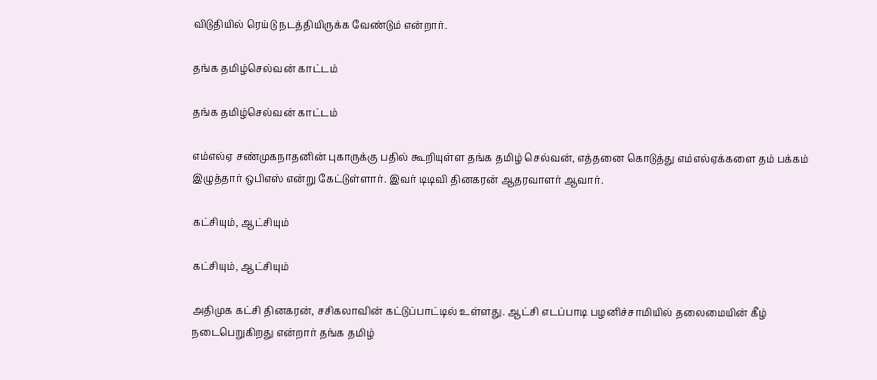விடுதியில் ரெய்டு நடத்தியிருக்க வேண்டும் என்றார்.

தங்க தமிழ்செல்வன் காட்டம்

தங்க தமிழ்செல்வன் காட்டம்

எம்எல்ஏ சண்முகநாதனின் புகாருக்கு பதில் கூறியுள்ள தங்க தமிழ் செல்வன், எத்தனை கொடுத்து எம்எல்ஏக்களை தம் பக்கம் இழுத்தார் ஒபிஎஸ் என்று கேட்டுள்ளார். இவர் டிடிவி தினகரன் ஆதரவாளர் ஆவார்.

கட்சியும், ஆட்சியும்

கட்சியும், ஆட்சியும்

அதிமுக கட்சி தினகரன், சசிகலாவின் கட்டுப்பாட்டில் உள்ளது. ஆட்சி எடப்பாடி பழனிச்சாமியில் தலைமையின் கீழ் நடைபெறுகிறது என்றார் தங்க தமிழ்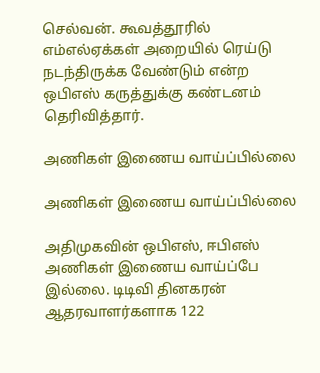செல்வன். கூவத்தூரில் எம்எல்ஏக்கள் அறையில் ரெய்டு நடந்திருக்க வேண்டும் என்ற ஒபிஎஸ் கருத்துக்கு கண்டனம் தெரிவித்தார்.

அணிகள் இணைய வாய்ப்பில்லை

அணிகள் இணைய வாய்ப்பில்லை

அதிமுகவின் ஒபிஎஸ், ஈபிஎஸ் அணிகள் இணைய வாய்ப்பே இல்லை. டிடிவி தினகரன் ஆதரவாளர்களாக 122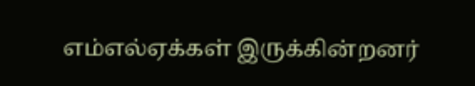எம்எல்ஏக்கள் இருக்கின்றனர்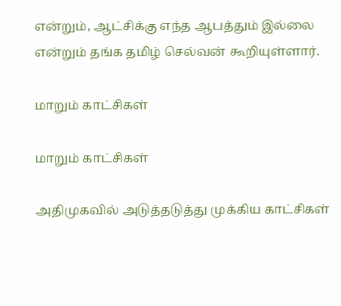என்றும், ஆட்சிக்கு எந்த ஆபத்தும் இல்லை என்றும் தங்க தமிழ் செல்வன் கூறியுள்ளார்.

மாறும் காட்சிகள்

மாறும் காட்சிகள்

அதிமுகவில் அடுத்தடுத்து முக்கிய காட்சிகள்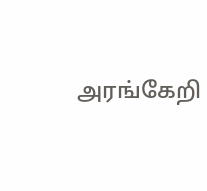அரங்கேறி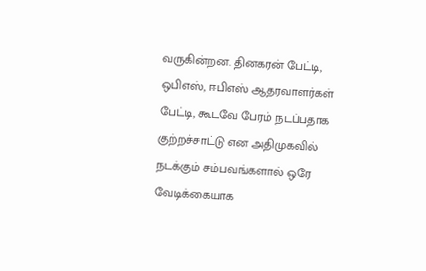வருகின்றன. தினகரன் பேட்டி, ஒபிஎஸ், ஈபிஎஸ் ஆதரவாளர்கள் பேட்டி, கூடவே பேரம் நடப்பதாக குற்றச்சாட்டு என அதிமுகவில் நடக்கும் சம்பவங்களால் ஒரே வேடிக்கையாக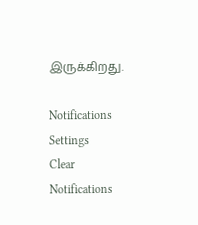இருக்கிறது.

Notifications
Settings
Clear Notifications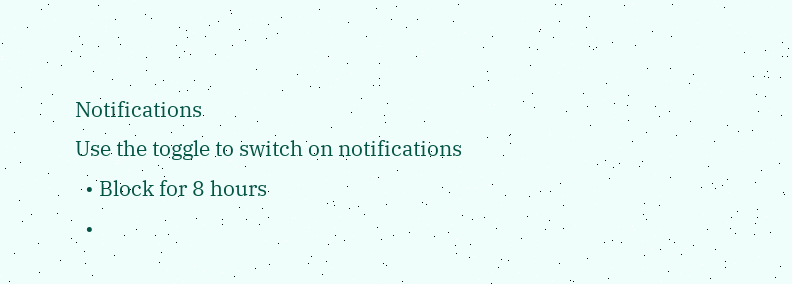Notifications
Use the toggle to switch on notifications
  • Block for 8 hours
  •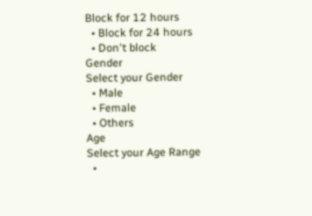Block for 12 hours
  • Block for 24 hours
  • Don't block
Gender
Select your Gender
  • Male
  • Female
  • Others
Age
Select your Age Range
  •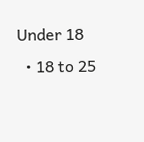Under 18
  • 18 to 25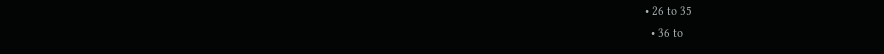• 26 to 35
  • 36 to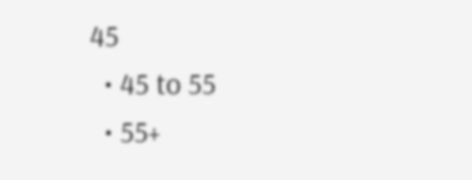45
  • 45 to 55
  • 55+